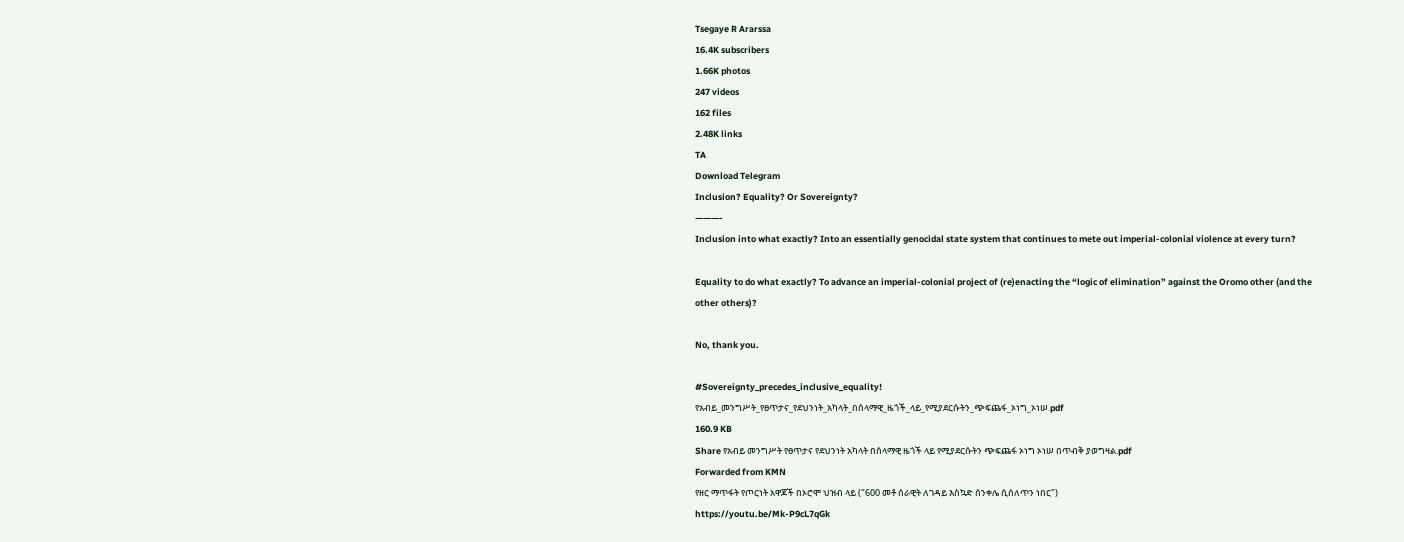Tsegaye R Ararssa
16.4K subscribers
1.66K photos
247 videos
162 files
2.48K links
TA
Download Telegram
Inclusion? Equality? Or Sovereignty?
———-
Inclusion into what exactly? Into an essentially genocidal state system that continues to mete out imperial-colonial violence at every turn?

Equality to do what exactly? To advance an imperial-colonial project of (re)enacting the “logic of elimination” against the Oromo other (and the other others)?

No, thank you.

#Sovereignty_precedes_inclusive_equality!
የአብይ_መንግሥት_የፀጥታና_የደህንነት_አካላት_በሰላማዊ_ዜጎች_ላይ_የሚያደርሱትን_ጭፍጨፋ_ኦነግ_ኦነሠ.pdf
160.9 KB
Share የአብይ መንግሥት የፀጥታና የደህንነት አካላት በሰላማዊ ዜጎች ላይ የሚያደርሱትን ጭፍጨፋ ኦነግ ኦነሠ በጥብቅ ያወግዛል.pdf
Forwarded from KMN
የዘር ማጥፋት የጦርነት አዋጆች በኦሮሞ ህዝብ ላይ ("600 መቶ ሰራዊት ለገዳይ እስኳድ ሰንቀሌ ሲሰለጥን ነበር")
https://youtu.be/Mk-P9cL7qGk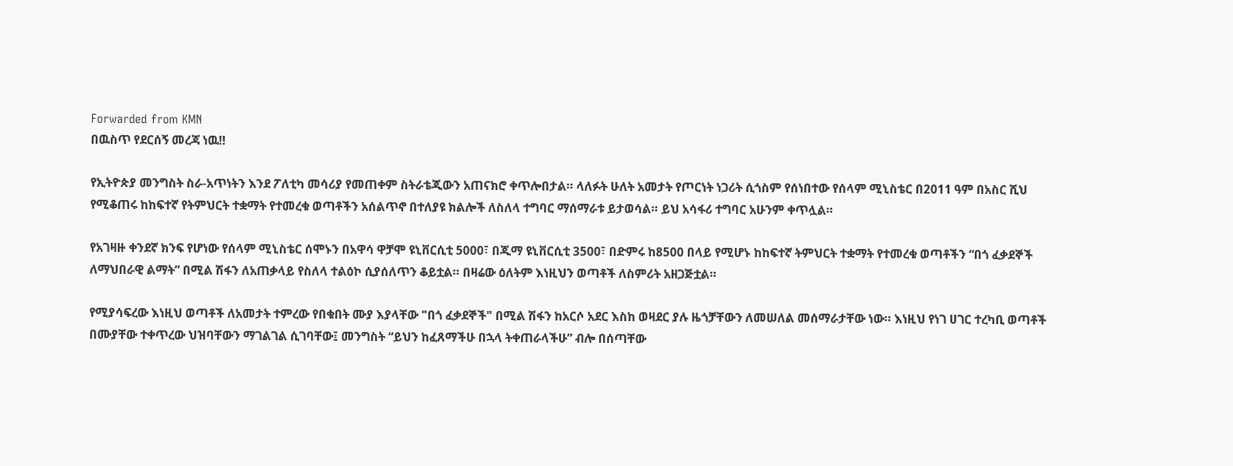Forwarded from KMN
በዉስጥ የደርሰኝ መረጃ ነዉ‼

የኢትዮጵያ መንግስት ስራ-አጥነትን እንደ ፖለቲካ መሳሪያ የመጠቀም ስትራቴጂውን አጠናክሮ ቀጥሎበታል። ላለፉት ሁለት አመታት የጦርነት ነጋሪት ሲጎስም የሰነበተው የሰላም ሚኒስቴር በ2011 ዓም በአስር ሺህ የሚቆጠሩ ከከፍተኛ የትምህርት ተቋማት የተመረቁ ወጣቶችን አሰልጥኖ በተለያዩ ክልሎች ለስለላ ተግባር ማሰማራቱ ይታወሳል። ይህ አሳፋሪ ተግባር አሁንም ቀጥሏል።

የአገዛዙ ቀንደኛ ክንፍ የሆነው የሰላም ሚኒስቴር ሰሞኑን በአዋሳ ዋቻሞ ዩኒቨርሲቲ 5000፣ በጂማ ዩኒቨርሲቲ 3500፣ በድምሩ ከ8500 በላይ የሚሆኑ ከከፍተኛ ትምህርት ተቋማት የተመረቁ ወጣቶችን “በጎ ፈቃደኞች ለማህበራዊ ልማት” በሚል ሽፋን ለአጠቃላይ የስለላ ተልዕኮ ሲያሰለጥን ቆይቷል። በዛሬው ዕለትም እነዚህን ወጣቶች ለስምሪት አዘጋጅቷል።

የሚያሳፍረው እነዚህ ወጣቶች ለአመታት ተምረው የበቁበት ሙያ እያላቸው "በጎ ፈቃደኞች" በሚል ሽፋን ከአርሶ አደር እስከ ወዛደር ያሉ ዜጎቻቸውን ለመሠለል መሰማራታቸው ነው። እነዚህ የነገ ሀገር ተረካቢ ወጣቶች በሙያቸው ተቀጥረው ህዝባቸውን ማገልገል ሲገባቸው፤ መንግስት “ይህን ከፈጸማችሁ በኋላ ትቀጠራላችሁ” ብሎ በሰጣቸው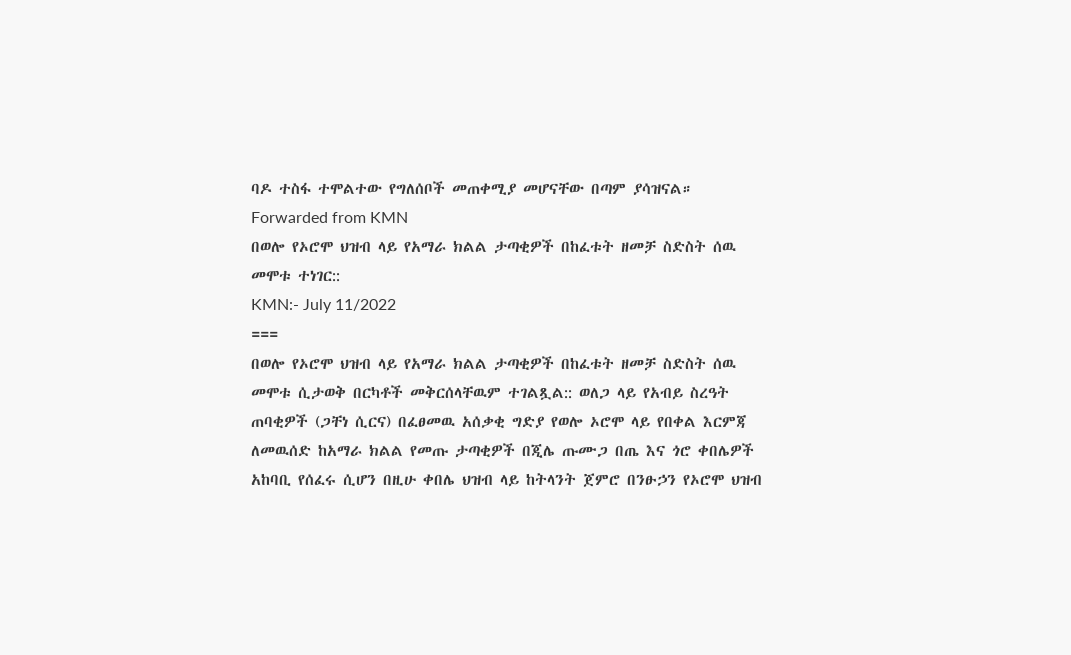ባዶ ተስፋ ተሞልተው የግለሰቦች መጠቀሚያ መሆናቸው በጣም ያሳዝናል።
Forwarded from KMN
በወሎ የኦሮሞ ህዝብ ላይ የአማራ ክልል ታጣቂዎች በከፈቱት ዘመቻ ስድስት ሰዉ መሞቱ ተነገር::
KMN:- July 11/2022
===
በወሎ የኦሮሞ ህዝብ ላይ የአማራ ክልል ታጣቂዎች በከፈቱት ዘመቻ ስድስት ሰዉ መሞቱ ሲታወቅ በርካቶች መቅርሰላቸዉም ተገልጿል:: ወለጋ ላይ የአብይ ስረዓት ጠባቂዎች (ጋቸነ ሲርና) በፈፀመዉ አሰቃቂ ግድያ የወሎ ኦሮሞ ላይ የበቀል እርምጃ ለመዉሰድ ከአማራ ክልል የመጡ ታጣቂዎች በጂሌ ጡሙጋ በጤ እና ጎሮ ቀበሌዎች አከባቢ የሰፈሩ ሲሆን በዚሁ ቀበሌ ህዝብ ላይ ከትላንት ጀምሮ በንፁኃን የኦሮሞ ህዝብ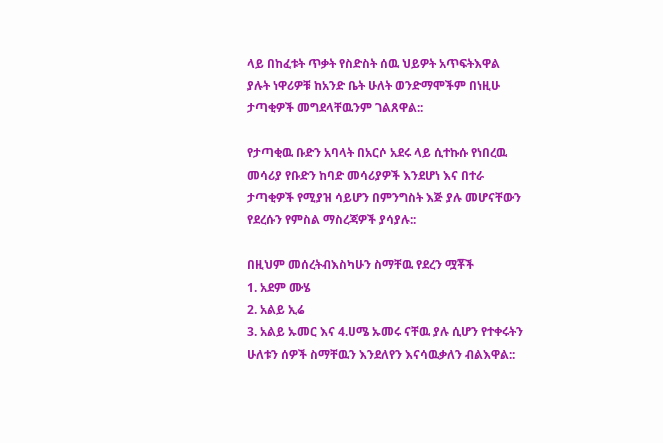ላይ በከፈቱት ጥቃት የስድስት ሰዉ ህይዎት አጥፍትእዋል ያሉት ነዋሪዎቹ ከአንድ ቤት ሁለት ወንድማሞችም በነዚሁ ታጣቂዎች መግደላቸዉንም ገልጸዋል::

የታጣቂዉ ቡድን አባላት በአርሶ አደሩ ላይ ሲተኩሱ የነበረዉ መሳሪያ የቡድን ከባድ መሳሪያዎች እንደሆነ እና በተራ ታጣቂዎች የሚያዝ ሳይሆን በምንግስት እጅ ያሉ መሆናቸውን የደረሱን የምስል ማስረጃዎች ያሳያሉ::

በዚህም መሰረትብእስካሁን ስማቸዉ የደረን ሟቾች
1. አደም ሙሄ
2. አልይ ኢሬ
3. አልይ ኡመር እና 4.ሀሜ ኡመሩ ናቸዉ ያሉ ሲሆን የተቀሩትን ሁለቱን ሰዎች ስማቸዉን እንደለየን እናሳዉቃለን ብልእዋል::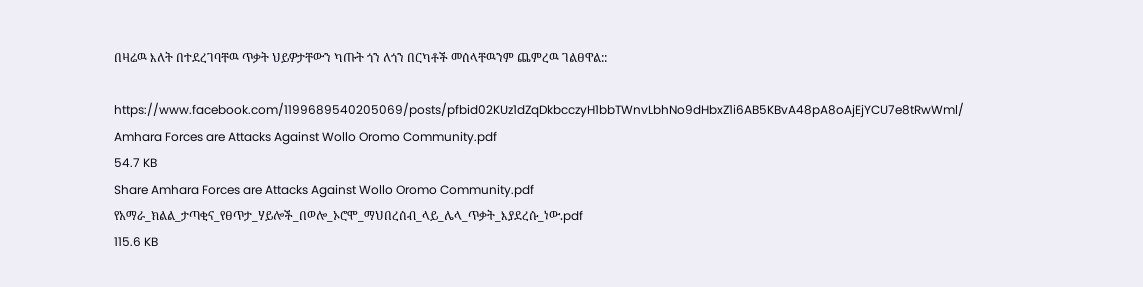በዛሬዉ እለት በተደረገባቸዉ ጥቃት ህይዎታቸውን ካጡት ጎን ለጎን በርካቶች መሰላቸዉንም ጨምረዉ ገልፀዋል::

https://www.facebook.com/1199689540205069/posts/pfbid02KUz1dZqDkbcczyH1bbTWnvLbhNo9dHbxZ1i6AB5KBvA48pA8oAjEjYCU7e8tRwWml/
Amhara Forces are Attacks Against Wollo Oromo Community.pdf
54.7 KB
Share Amhara Forces are Attacks Against Wollo Oromo Community.pdf
የአማራ_ክልል_ታጣቂና_የፀጥታ_ሃይሎች_በወሎ_ኦሮሞ_ማህበረሰብ_ላይ_ሌላ_ጥቃት_እያደረሱ_ነው.pdf
115.6 KB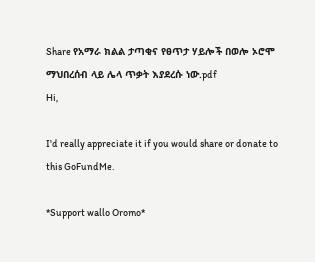Share የአማራ ክልል ታጣቂና የፀጥታ ሃይሎች በወሎ ኦሮሞ ማህበረሰብ ላይ ሌላ ጥቃት እያደረሱ ነው.pdf
Hi,

I'd really appreciate it if you would share or donate to this GoFundMe.

*Support wallo Oromo*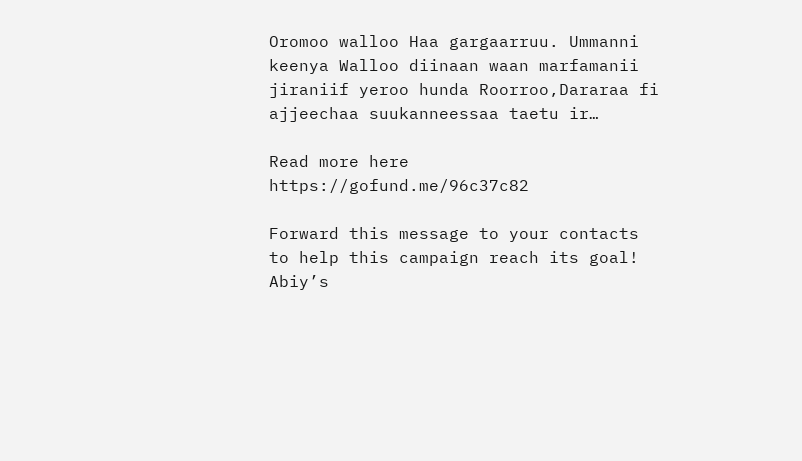Oromoo walloo Haa gargaarruu. Ummanni keenya Walloo diinaan waan marfamanii jiraniif yeroo hunda Roorroo,Dararaa fi ajjeechaa suukanneessaa taetu ir…

Read more here https://gofund.me/96c37c82

Forward this message to your contacts to help this campaign reach its goal!
Abiy’s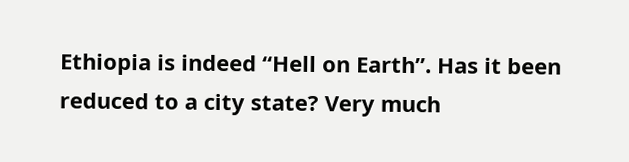Ethiopia is indeed “Hell on Earth”. Has it been reduced to a city state? Very much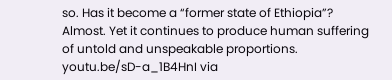so. Has it become a “former state of Ethiopia”? Almost. Yet it continues to produce human suffering of untold and unspeakable proportions. youtu.be/sD-a_1B4HnI via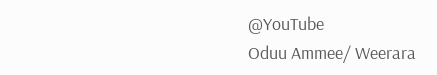@YouTube
Oduu Ammee/ Weerara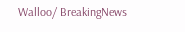Walloo/ BreakingNews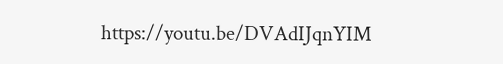https://youtu.be/DVAdIJqnYIM